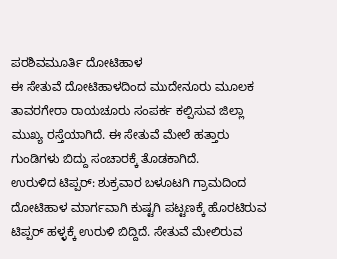ಪರಶಿವಮೂರ್ತಿ ದೋಟಿಹಾಳ
ಈ ಸೇತುವೆ ದೋಟಿಹಾಳದಿಂದ ಮುದೇನೂರು ಮೂಲಕ ತಾವರಗೇರಾ ರಾಯಚೂರು ಸಂಪರ್ಕ ಕಲ್ಪಿಸುವ ಜಿಲ್ಲಾ ಮುಖ್ಯ ರಸ್ತೆಯಾಗಿದೆ. ಈ ಸೇತುವೆ ಮೇಲೆ ಹತ್ತಾರು ಗುಂಡಿಗಳು ಬಿದ್ದು ಸಂಚಾರಕ್ಕೆ ತೊಡಕಾಗಿದೆ.
ಉರುಳಿದ ಟಿಪ್ಪರ್: ಶುಕ್ರವಾರ ಬಳೂಟಗಿ ಗ್ರಾಮದಿಂದ ದೋಟಿಹಾಳ ಮಾರ್ಗವಾಗಿ ಕುಷ್ಟಗಿ ಪಟ್ಟಣಕ್ಕೆ ಹೊರಟಿರುವ ಟಿಪ್ಪರ್ ಹಳ್ಳಕ್ಕೆ ಉರುಳಿ ಬಿದ್ದಿದೆ. ಸೇತುವೆ ಮೇಲಿರುವ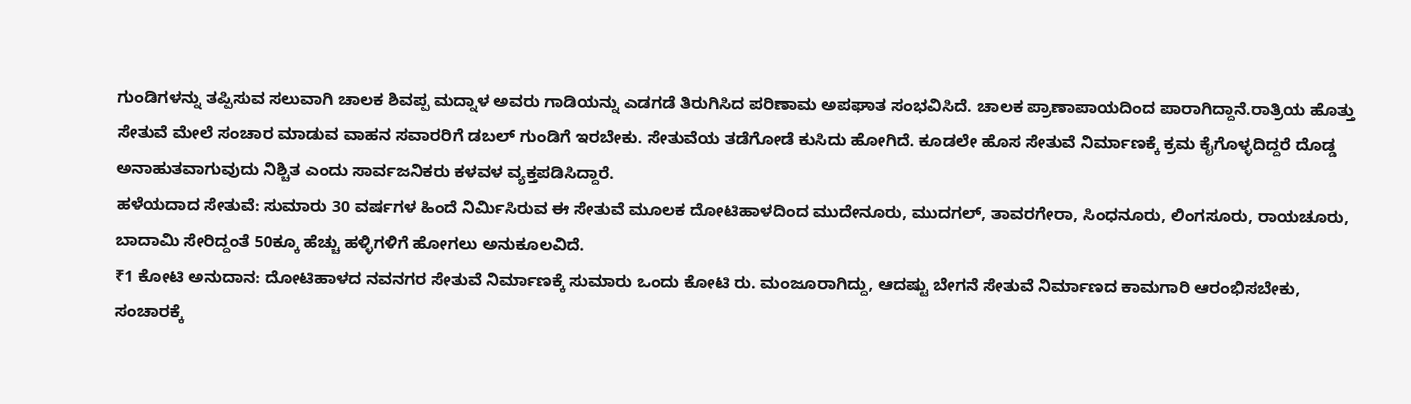ಗುಂಡಿಗಳನ್ನು ತಪ್ಪಿಸುವ ಸಲುವಾಗಿ ಚಾಲಕ ಶಿವಪ್ಪ ಮದ್ನಾಳ ಅವರು ಗಾಡಿಯನ್ನು ಎಡಗಡೆ ತಿರುಗಿಸಿದ ಪರಿಣಾಮ ಅಪಘಾತ ಸಂಭವಿಸಿದೆ. ಚಾಲಕ ಪ್ರಾಣಾಪಾಯದಿಂದ ಪಾರಾಗಿದ್ದಾನೆ.ರಾತ್ರಿಯ ಹೊತ್ತು ಸೇತುವೆ ಮೇಲೆ ಸಂಚಾರ ಮಾಡುವ ವಾಹನ ಸವಾರರಿಗೆ ಡಬಲ್ ಗುಂಡಿಗೆ ಇರಬೇಕು. ಸೇತುವೆಯ ತಡೆಗೋಡೆ ಕುಸಿದು ಹೋಗಿದೆ. ಕೂಡಲೇ ಹೊಸ ಸೇತುವೆ ನಿರ್ಮಾಣಕ್ಕೆ ಕ್ರಮ ಕೈಗೊಳ್ಳದಿದ್ದರೆ ದೊಡ್ಡ ಅನಾಹುತವಾಗುವುದು ನಿಶ್ಚಿತ ಎಂದು ಸಾರ್ವಜನಿಕರು ಕಳವಳ ವ್ಯಕ್ತಪಡಿಸಿದ್ದಾರೆ.
ಹಳೆಯದಾದ ಸೇತುವೆ: ಸುಮಾರು 30 ವರ್ಷಗಳ ಹಿಂದೆ ನಿರ್ಮಿಸಿರುವ ಈ ಸೇತುವೆ ಮೂಲಕ ದೋಟಿಹಾಳದಿಂದ ಮುದೇನೂರು, ಮುದಗಲ್, ತಾವರಗೇರಾ, ಸಿಂಧನೂರು, ಲಿಂಗಸೂರು, ರಾಯಚೂರು, ಬಾದಾಮಿ ಸೇರಿದ್ದಂತೆ 50ಕ್ಕೂ ಹೆಚ್ಚು ಹಳ್ಳಿಗಳಿಗೆ ಹೋಗಲು ಅನುಕೂಲವಿದೆ.
₹1 ಕೋಟಿ ಅನುದಾನ: ದೋಟಿಹಾಳದ ನವನಗರ ಸೇತುವೆ ನಿರ್ಮಾಣಕ್ಕೆ ಸುಮಾರು ಒಂದು ಕೋಟಿ ರು. ಮಂಜೂರಾಗಿದ್ದು, ಆದಷ್ಟು ಬೇಗನೆ ಸೇತುವೆ ನಿರ್ಮಾಣದ ಕಾಮಗಾರಿ ಆರಂಭಿಸಬೇಕು, ಸಂಚಾರಕ್ಕೆ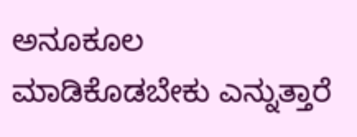ಅನೂಕೂಲ ಮಾಡಿಕೊಡಬೇಕು ಎನ್ನುತ್ತಾರೆ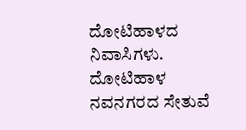ದೋಟಿಹಾಳದ ನಿವಾಸಿಗಳು.
ದೋಟಿಹಾಳ ನವನಗರದ ಸೇತುವೆ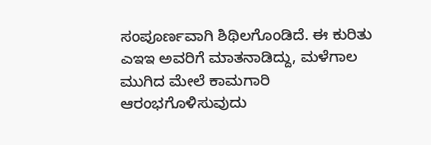ಸಂಪೂರ್ಣವಾಗಿ ಶಿಥಿಲಗೊಂಡಿದೆ. ಈ ಕುರಿತು ಎಇಇ ಅವರಿಗೆ ಮಾತನಾಡಿದ್ದು, ಮಳೆಗಾಲ ಮುಗಿದ ಮೇಲೆ ಕಾಮಗಾರಿ ಆರಂಭಗೊಳಿಸುವುದು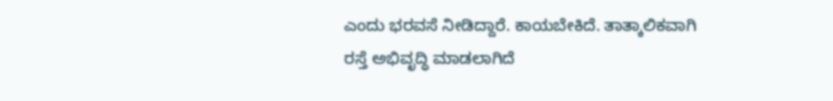ಎಂದು ಭರವಸೆ ನೀಡಿದ್ದಾರೆ. ಕಾಯಬೇಕಿದೆ. ತಾತ್ಕಾಲಿಕವಾಗಿ ರಸ್ತೆ ಅಭಿವೃದ್ಧಿ ಮಾಡಲಾಗಿದೆ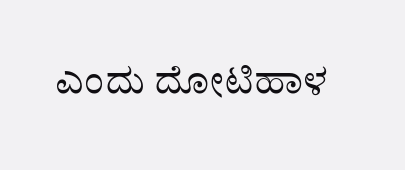ಎಂದು ದೋಟಿಹಾಳ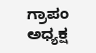ಗ್ರಾಪಂ ಅಧ್ಯಕ್ಷ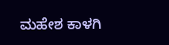ಮಹೇಶ ಕಾಳಗಿ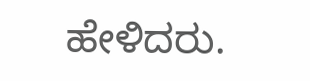ಹೇಳಿದರು.